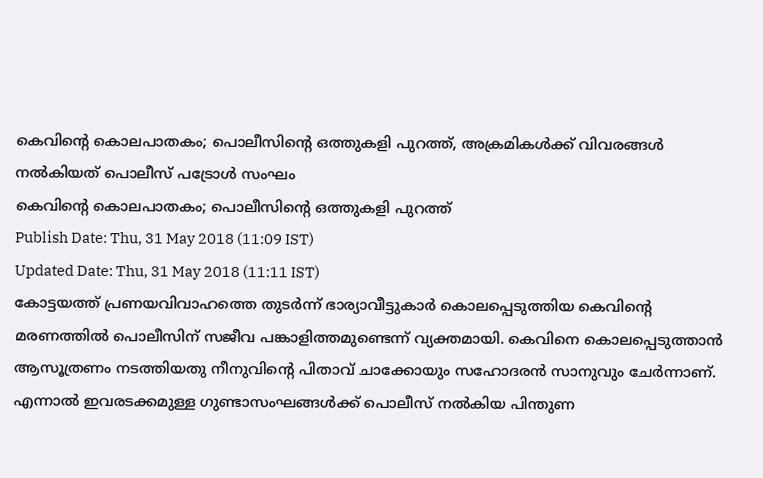കെവിന്റെ കൊലപാതകം; പൊലീസിന്റെ ഒത്തുകളി പുറത്ത്, അക്രമികൾക്ക് വിവരങ്ങൾ നൽകിയത് പൊലീസ് പട്രോൾ സംഘം
കെവിന്റെ കൊലപാതകം; പൊലീസിന്റെ ഒത്തുകളി പുറത്ത്
Publish Date: Thu, 31 May 2018 (11:09 IST)
Updated Date: Thu, 31 May 2018 (11:11 IST)
കോട്ടയത്ത് പ്രണയവിവാഹത്തെ തുടർന്ന് ഭാര്യാവീട്ടുകാർ കൊലപ്പെടുത്തിയ കെവിന്റെ മരണത്തിൽ പൊലീസിന് സജീവ പങ്കാളിത്തമുണ്ടെന്ന് വ്യക്തമായി. കെവിനെ കൊലപ്പെടുത്താൻ ആസൂത്രണം നടത്തിയതു നീനുവിന്റെ പിതാവ് ചാക്കോയും സഹോദരൻ സാനുവും ചേർന്നാണ്. എന്നാൽ ഇവരടക്കമുള്ള ഗുണ്ടാസംഘങ്ങൾക്ക് പൊലീസ് നൽകിയ പിന്തുണ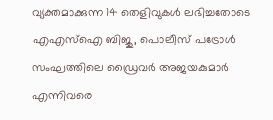വ്യക്തമാക്കുന്ന 14 തെളിവുകൾ ലഭിച്ചതോടെ എഎസ്ഐ ബിജു, പൊലീസ് പട്രോൾ സംഘത്തിലെ ഡ്രൈവർ അജയകുമാർ എന്നിവരെ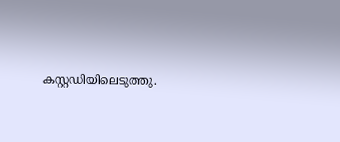കസ്റ്റഡിയിലെടുത്തു.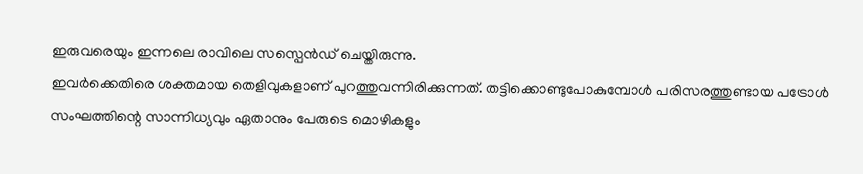ഇരുവരെയും ഇന്നലെ രാവിലെ സസ്പെൻഡ് ചെയ്തിരുന്നു.
ഇവർക്കെതിരെ ശക്തമായ തെളിവുകളാണ് പുറത്തുവന്നിരിക്കുന്നത്. തട്ടിക്കൊണ്ടുപോകുമ്പോൾ പരിസരത്തുണ്ടായ പട്രോൾ സംഘത്തിന്റെ സാന്നിധ്യവും ഏതാനും പേരുടെ മൊഴികളും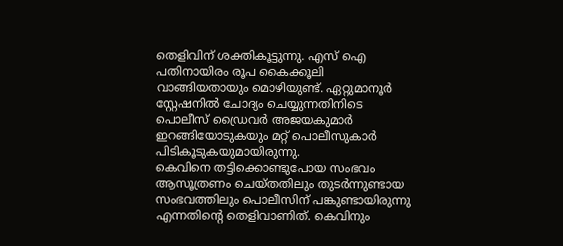തെളിവിന് ശക്തികൂട്ടുന്നു. എസ് ഐ പതിനായിരം രൂപ കൈക്കൂലി വാങ്ങിയതായും മൊഴിയുണ്ട്. ഏറ്റുമാനൂർ സ്റ്റേഷനിൽ ചോദ്യം ചെയ്യുന്നതിനിടെ പൊലീസ് ഡ്രൈവർ അജയകുമാർ ഇറങ്ങിയോടുകയും മറ്റ് പൊലീസുകാർ പിടികൂടുകയുമായിരുന്നു.
കെവിനെ തട്ടിക്കൊണ്ടുപോയ സംഭവം ആസൂത്രണം ചെയ്തതിലും തുടർന്നുണ്ടായ സംഭവത്തിലും പൊലീസിന് പങ്കുണ്ടായിരുന്നു എന്നതിന്റെ തെളിവാണിത്. കെവിനും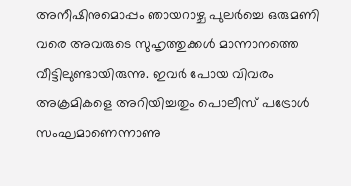അനീഷിനുമൊപ്പം ഞായറാഴ്ച പുലർച്ചെ ഒരുമണി വരെ അവരുടെ സുഹൃത്തുക്കൾ മാന്നാനത്തെ വീട്ടിലുണ്ടായിരുന്നു. ഇവർ പോയ വിവരം അക്രമികളെ അറിയിച്ചതും പൊലീസ് പട്രോൾ സംഘമാണെന്നാണു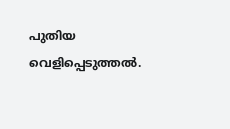പുതിയ വെളിപ്പെടുത്തൽ.